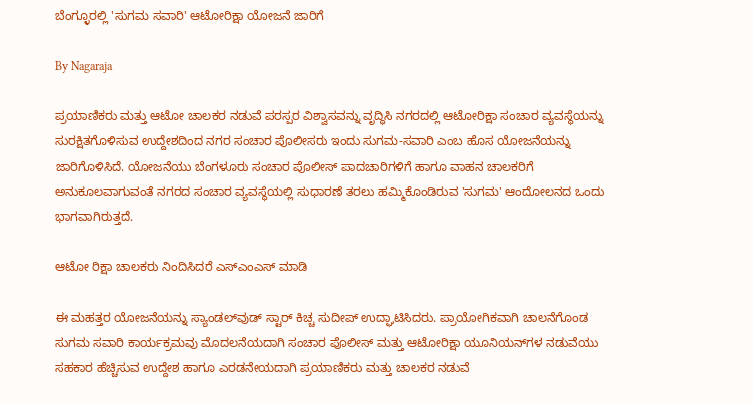ಬೆಂಗ್ಳೂರಲ್ಲಿ 'ಸುಗಮ ಸವಾರಿ' ಆಟೋರಿಕ್ಷಾ ಯೋಜನೆ ಜಾರಿಗೆ

By Nagaraja

ಪ್ರಯಾಣಿಕರು ಮತ್ತು ಆಟೋ ಚಾಲಕರ ನಡುವೆ ಪರಸ್ಪರ ವಿಶ್ವಾಸವನ್ನು ವೃದ್ಧಿಸಿ ನಗರದಲ್ಲಿ ಆಟೋರಿಕ್ಷಾ ಸಂಚಾರ ವ್ಯವಸ್ಥೆಯನ್ನು ಸುರಕ್ಷಿತಗೊಳಿಸುವ ಉದ್ದೇಶದಿಂದ ನಗರ ಸಂಚಾರ ಪೊಲೀಸರು ಇಂದು ಸುಗಮ-ಸವಾರಿ ಎಂಬ ಹೊಸ ಯೋಜನೆಯನ್ನು ಜಾರಿಗೊಳಿಸಿದೆ. ಯೋಜನೆಯು ಬೆಂಗಳೂರು ಸಂಚಾರ ಪೊಲೀಸ್ ಪಾದಚಾರಿಗಳಿಗೆ ಹಾಗೂ ವಾಹನ ಚಾಲಕರಿಗೆ ಅನುಕೂಲವಾಗುವಂತೆ ನಗರದ ಸಂಚಾರ ವ್ಯವಸ್ಥೆಯಲ್ಲಿ ಸುಧಾರಣೆ ತರಲು ಹಮ್ಮಿಕೊಂಡಿರುವ 'ಸುಗಮ' ಆಂದೋಲನದ ಒಂದು ಭಾಗವಾಗಿರುತ್ತದೆ.

ಆಟೋ ರಿಕ್ಷಾ ಚಾಲಕರು ನಿಂದಿಸಿದರೆ ಎಸ್ಎಂಎಸ್ ಮಾಡಿ

ಈ ಮಹತ್ತರ ಯೋಜನೆಯನ್ನು ಸ್ಯಾಂಡಲ್‌ವುಡ್ ಸ್ಟಾರ್ ಕಿಚ್ಚ ಸುದೀಪ್ ಉದ್ಘಾಟಿಸಿದರು. ಪ್ರಾಯೋಗಿಕವಾಗಿ ಚಾಲನೆಗೊಂಡ ಸುಗಮ ಸವಾರಿ ಕಾರ್ಯಕ್ರಮವು ಮೊದಲನೆಯದಾಗಿ ಸಂಚಾರ ಪೊಲೀಸ್ ಮತ್ತು ಆಟೋರಿಕ್ಷಾ ಯೂನಿಯನ್‌ಗಳ ನಡುವೆಯು ಸಹಕಾರ ಹೆಚ್ಚಿಸುವ ಉದ್ದೇಶ ಹಾಗೂ ಎರಡನೇಯದಾಗಿ ಪ್ರಯಾಣಿಕರು ಮತ್ತು ಚಾಲಕರ ನಡುವೆ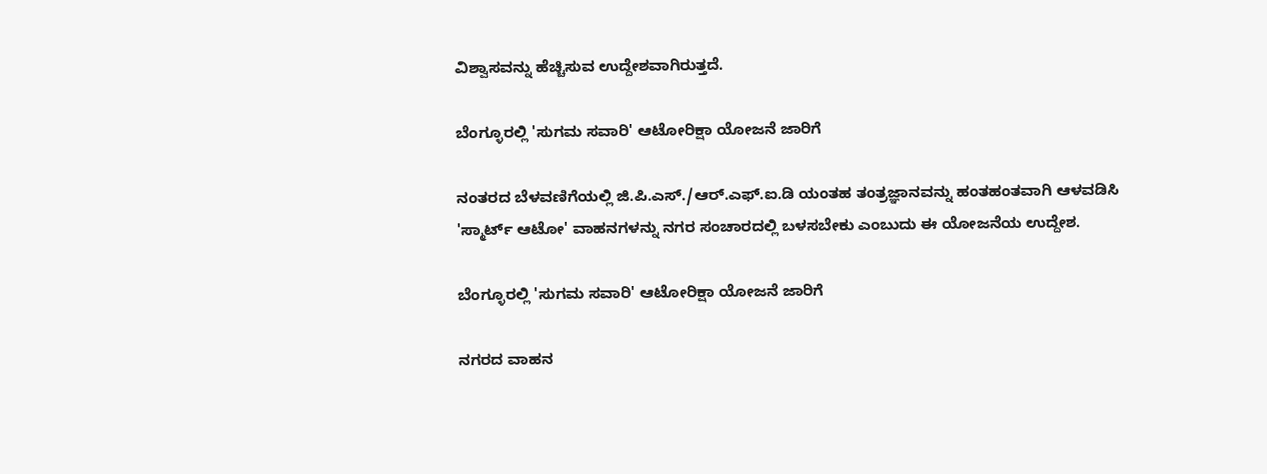ವಿಶ್ವಾಸವನ್ನು ಹೆಚ್ಚಿಸುವ ಉದ್ದೇಶವಾಗಿರುತ್ತದೆ.

ಬೆಂಗ್ಳೂರಲ್ಲಿ 'ಸುಗಮ ಸವಾರಿ' ಆಟೋರಿಕ್ಷಾ ಯೋಜನೆ ಜಾರಿಗೆ

ನಂತರದ ಬೆಳವಣಿಗೆಯಲ್ಲಿ ಜಿ.ಪಿ.ಎಸ್./ಆರ್.ಎಫ್.ಐ.ಡಿ ಯಂತಹ ತಂತ್ರಜ್ಞಾನವನ್ನು ಹಂತಹಂತವಾಗಿ ಆಳವಡಿಸಿ 'ಸ್ಮಾರ್ಟ್ ಆಟೋ' ವಾಹನಗಳನ್ನು ನಗರ ಸಂಚಾರದಲ್ಲಿ ಬಳಸಬೇಕು ಎಂಬುದು ಈ ಯೋಜನೆಯ ಉದ್ದೇಶ.

ಬೆಂಗ್ಳೂರಲ್ಲಿ 'ಸುಗಮ ಸವಾರಿ' ಆಟೋರಿಕ್ಷಾ ಯೋಜನೆ ಜಾರಿಗೆ

ನಗರದ ವಾಹನ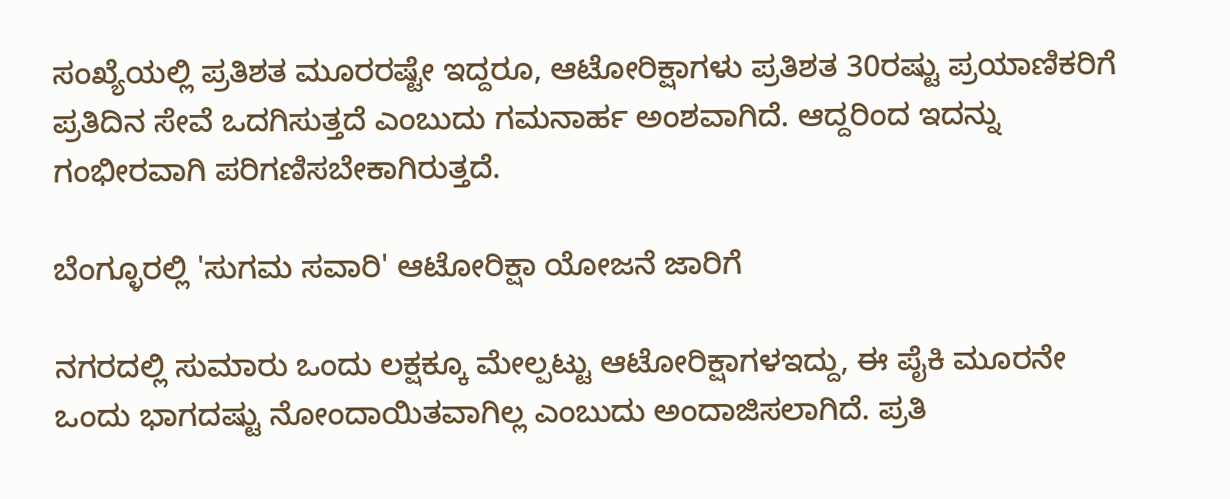ಸಂಖ್ಯೆಯಲ್ಲಿ ಪ್ರತಿಶತ ಮೂರರಷ್ಟೇ ಇದ್ದರೂ, ಆಟೋರಿಕ್ಷಾಗಳು ಪ್ರತಿಶತ 30ರಷ್ಟು ಪ್ರಯಾಣಿಕರಿಗೆ ಪ್ರತಿದಿನ ಸೇವೆ ಒದಗಿಸುತ್ತದೆ ಎಂಬುದು ಗಮನಾರ್ಹ ಅಂಶವಾಗಿದೆ. ಆದ್ದರಿಂದ ಇದನ್ನು ಗಂಭೀರವಾಗಿ ಪರಿಗಣಿಸಬೇಕಾಗಿರುತ್ತದೆ.

ಬೆಂಗ್ಳೂರಲ್ಲಿ 'ಸುಗಮ ಸವಾರಿ' ಆಟೋರಿಕ್ಷಾ ಯೋಜನೆ ಜಾರಿಗೆ

ನಗರದಲ್ಲಿ ಸುಮಾರು ಒಂದು ಲಕ್ಷಕ್ಕೂ ಮೇಲ್ಪಟ್ಟು ಆಟೋರಿಕ್ಷಾಗಳಇದ್ದು, ಈ ಪೈಕಿ ಮೂರನೇ ಒಂದು ಭಾಗದಷ್ಟು ನೋಂದಾಯಿತವಾಗಿಲ್ಲ ಎಂಬುದು ಅಂದಾಜಿಸಲಾಗಿದೆ. ಪ್ರತಿ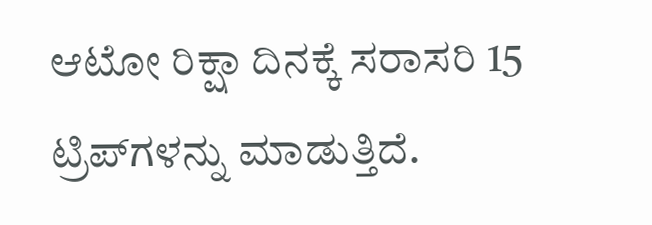ಆಟೋ ರಿಕ್ಷಾ ದಿನಕ್ಕೆ ಸರಾಸರಿ 15 ಟ್ರಿಪ್‌ಗಳನ್ನು ಮಾಡುತ್ತಿದೆ.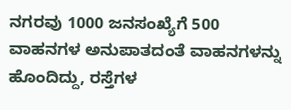ನಗರವು 1000 ಜನಸಂಖ್ಯೆಗೆ 500 ವಾಹನಗಳ ಅನುಪಾತದಂತೆ ವಾಹನಗಳನ್ನು ಹೊಂದಿದ್ದು, ರಸ್ತೆಗಳ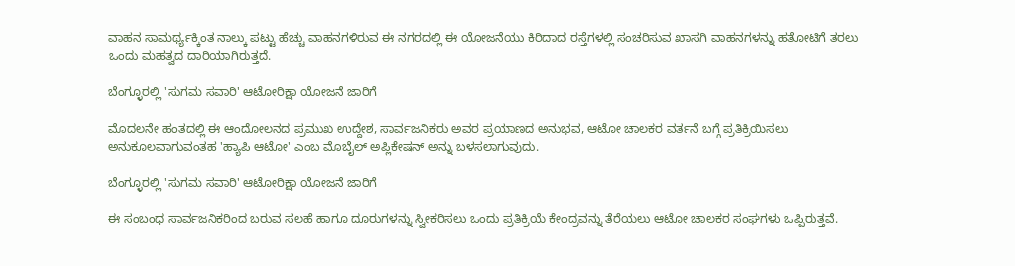ವಾಹನ ಸಾಮರ್ಥ್ಯಕ್ಕಿಂತ ನಾಲ್ಕು ಪಟ್ಟು ಹೆಚ್ಚು ವಾಹನಗಳಿರುವ ಈ ನಗರದಲ್ಲಿ ಈ ಯೋಜನೆಯು ಕಿರಿದಾದ ರಸ್ತೆಗಳಲ್ಲಿ ಸಂಚರಿಸುವ ಖಾಸಗಿ ವಾಹನಗಳನ್ನು ಹತೋಟಿಗೆ ತರಲು ಒಂದು ಮಹತ್ವದ ದಾರಿಯಾಗಿರುತ್ತದೆ.

ಬೆಂಗ್ಳೂರಲ್ಲಿ 'ಸುಗಮ ಸವಾರಿ' ಆಟೋರಿಕ್ಷಾ ಯೋಜನೆ ಜಾರಿಗೆ

ಮೊದಲನೇ ಹಂತದಲ್ಲಿ ಈ ಆಂದೋಲನದ ಪ್ರಮುಖ ಉದ್ದೇಶ, ಸಾರ್ವಜನಿಕರು ಅವರ ಪ್ರಯಾಣದ ಅನುಭವ, ಆಟೋ ಚಾಲಕರ ವರ್ತನೆ ಬಗ್ಗೆ ಪ್ರತಿಕ್ರಿಯಿಸಲು ಅನುಕೂಲವಾಗುವಂತಹ 'ಹ್ಯಾಪಿ ಆಟೋ' ಎಂಬ ಮೊಬೈಲ್ ಅಪ್ಲಿಕೇಷನ್ ಅನ್ನು ಬಳಸಲಾಗುವುದು.

ಬೆಂಗ್ಳೂರಲ್ಲಿ 'ಸುಗಮ ಸವಾರಿ' ಆಟೋರಿಕ್ಷಾ ಯೋಜನೆ ಜಾರಿಗೆ

ಈ ಸಂಬಂಧ ಸಾರ್ವಜನಿಕರಿಂದ ಬರುವ ಸಲಹೆ ಹಾಗೂ ದೂರುಗಳನ್ನು ಸ್ವೀಕರಿಸಲು ಒಂದು ಪ್ರತಿಕ್ರಿಯೆ ಕೇಂದ್ರವನ್ನು ತೆರೆಯಲು ಆಟೋ ಚಾಲಕರ ಸಂಘಗಳು ಒಪ್ಪಿರುತ್ತವೆ.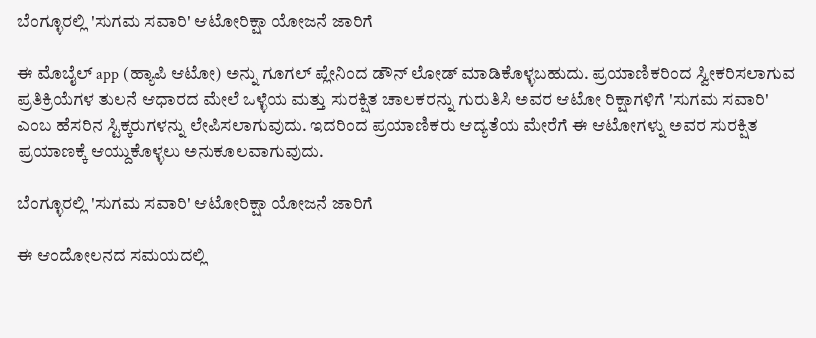ಬೆಂಗ್ಳೂರಲ್ಲಿ 'ಸುಗಮ ಸವಾರಿ' ಆಟೋರಿಕ್ಷಾ ಯೋಜನೆ ಜಾರಿಗೆ

ಈ ಮೊಬೈಲ್ app (ಹ್ಯಾಪಿ ಆಟೋ) ಅನ್ನು ಗೂಗಲ್ ಪ್ಲೇನಿಂದ ಡೌನ್ ಲೋಡ್ ಮಾಡಿಕೊಳ್ಳಬಹುದು. ಪ್ರಯಾಣಿಕರಿಂದ ಸ್ವೀಕರಿಸಲಾಗುವ ಪ್ರತಿಕ್ರಿಯೆಗಳ ತುಲನೆ ಆಧಾರದ ಮೇಲೆ ಒಳ್ಳೆಯ ಮತ್ತು ಸುರಕ್ಷಿತ ಚಾಲಕರನ್ನು ಗುರುತಿಸಿ ಅವರ ಆಟೋ ರಿಕ್ಷಾಗಳಿಗೆ 'ಸುಗಮ ಸವಾರಿ' ಎಂಬ ಹೆಸರಿನ ಸ್ಟಿಕ್ಕರುಗಳನ್ನು ಲೇಪಿಸಲಾಗುವುದು. ಇದರಿಂದ ಪ್ರಯಾಣಿಕರು ಆದ್ಯತೆಯ ಮೇರೆಗೆ ಈ ಆಟೋಗಳ್ನು ಅವರ ಸುರಕ್ಷಿತ ಪ್ರಯಾಣಕ್ಕೆ ಆಯ್ದುಕೊಳ್ಳಲು ಅನುಕೂಲವಾಗುವುದು.

ಬೆಂಗ್ಳೂರಲ್ಲಿ 'ಸುಗಮ ಸವಾರಿ' ಆಟೋರಿಕ್ಷಾ ಯೋಜನೆ ಜಾರಿಗೆ

ಈ ಆಂದೋಲನದ ಸಮಯದಲ್ಲಿ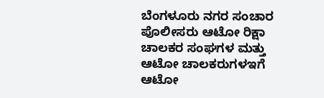ಬೆಂಗಳೂರು ನಗರ ಸಂಚಾರ ಪೊಲೀಸರು ಆಟೋ ರಿಕ್ಷಾ ಚಾಲಕರ ಸಂಘಗಳ ಮತ್ತು ಆಟೋ ಚಾಲಕರುಗಳಇಗೆ ಆಟೋ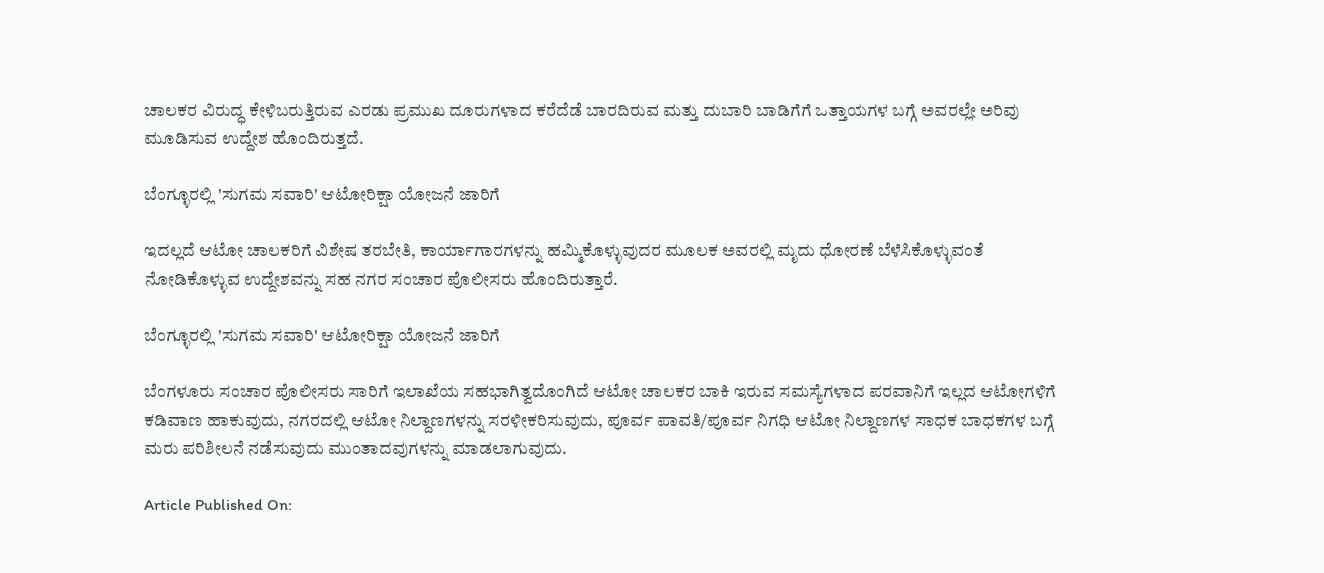ಚಾಲಕರ ವಿರುದ್ಧ ಕೇಳಿಬರುತ್ತಿರುವ ಎರಡು ಪ್ರಮುಖ ದೂರುಗಳಾದ ಕರೆದೆಡೆ ಬಾರದಿರುವ ಮತ್ತು ದುಬಾರಿ ಬಾಡಿಗೆಗೆ ಒತ್ತಾಯಗಳ ಬಗ್ಗೆ ಅವರಲ್ಲೇ ಅರಿವು ಮೂಡಿಸುವ ಉದ್ದೇಶ ಹೊಂದಿರುತ್ತದೆ.

ಬೆಂಗ್ಳೂರಲ್ಲಿ 'ಸುಗಮ ಸವಾರಿ' ಆಟೋರಿಕ್ಷಾ ಯೋಜನೆ ಜಾರಿಗೆ

ಇದಲ್ಲದೆ ಆಟೋ ಚಾಲಕರಿಗೆ ವಿಶೇಷ ತರಬೇತಿ, ಕಾರ್ಯಾಗಾರಗಳನ್ನು ಹಮ್ಮಿಕೊಳ್ಳುವುದರ ಮೂಲಕ ಅವರಲ್ಲಿ ಮೃದು ಧೋರಣೆ ಬೆಳೆಸಿಕೊಳ್ಳುವಂತೆ ನೋಡಿಕೊಳ್ಳುವ ಉದ್ದೇಶವನ್ನು ಸಹ ನಗರ ಸಂಚಾರ ಪೊಲೀಸರು ಹೊಂದಿರುತ್ತಾರೆ.

ಬೆಂಗ್ಳೂರಲ್ಲಿ 'ಸುಗಮ ಸವಾರಿ' ಆಟೋರಿಕ್ಷಾ ಯೋಜನೆ ಜಾರಿಗೆ

ಬೆಂಗಳೂರು ಸಂಚಾರ ಪೊಲೀಸರು ಸಾರಿಗೆ ಇಲಾಖೆಯ ಸಹಭಾಗಿತ್ವದೊಂಗಿದೆ ಆಟೋ ಚಾಲಕರ ಬಾಕಿ ಇರುವ ಸಮಸ್ಯೆಗಳಾದ ಪರವಾನಿಗೆ ಇಲ್ಲದ ಆಟೋಗಳಿಗೆ ಕಡಿವಾಣ ಹಾಕುವುದು, ನಗರದಲ್ಲಿ ಆಟೋ ನಿಲ್ದಾಣಗಳನ್ನು ಸರಳೀಕರಿಸುವುದು, ಪೂರ್ವ ಪಾವತಿ/ಪೂರ್ವ ನಿಗಧಿ ಆಟೋ ನಿಲ್ದಾಣಗಳ ಸಾಧಕ ಬಾಧಕಗಳ ಬಗ್ಗೆ ಮರು ಪರಿಶೀಲನೆ ನಡೆಸುವುದು ಮುಂತಾದವುಗಳನ್ನು ಮಾಡಲಾಗುವುದು.

Article Published On: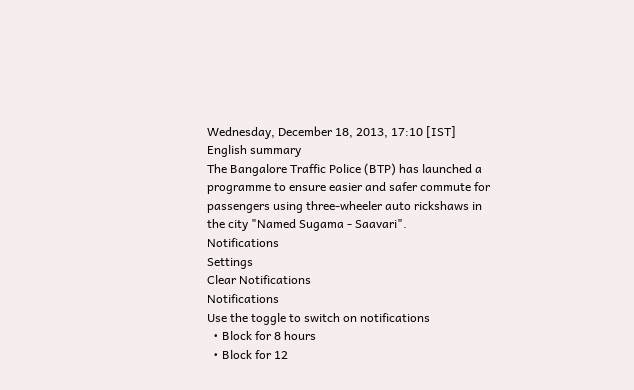Wednesday, December 18, 2013, 17:10 [IST]
English summary
The Bangalore Traffic Police (BTP) has launched a programme to ensure easier and safer commute for passengers using three-wheeler auto rickshaws in the city "Named Sugama - Saavari".
Notifications
Settings
Clear Notifications
Notifications
Use the toggle to switch on notifications
  • Block for 8 hours
  • Block for 12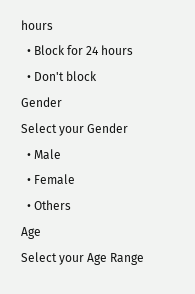hours
  • Block for 24 hours
  • Don't block
Gender
Select your Gender
  • Male
  • Female
  • Others
Age
Select your Age Range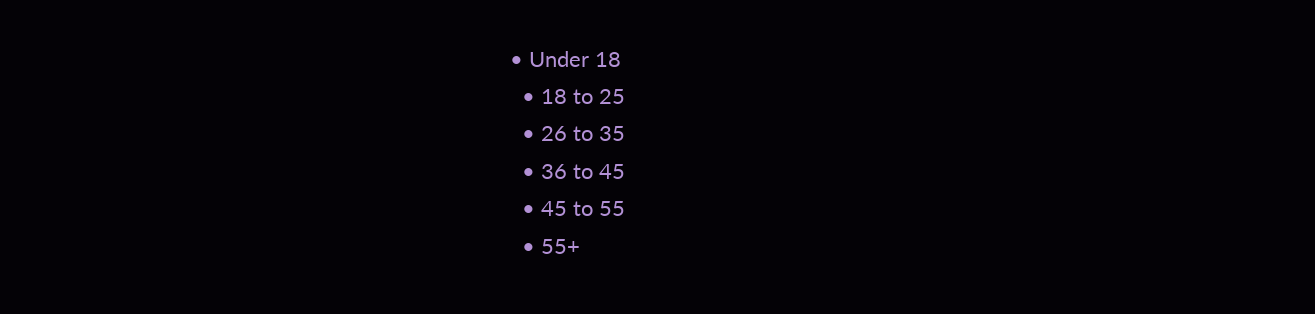• Under 18
  • 18 to 25
  • 26 to 35
  • 36 to 45
  • 45 to 55
  • 55+